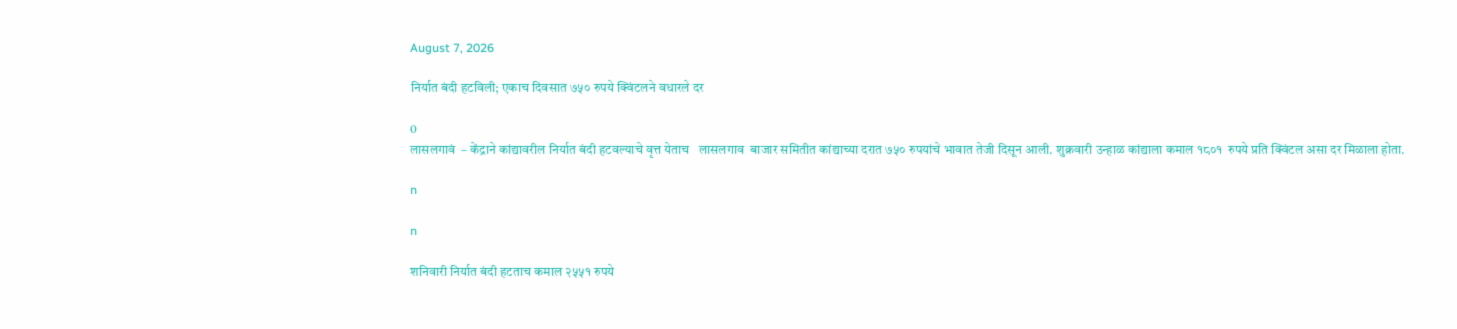August 7, 2026

निर्यात बंदी हटविली; एकाच दिवसात ७५० रुपये क्विंटलने वधारले दर

0
लासलगावं  – केंद्राने कांद्यावरील निर्यात बंदी हटवल्याचे वृत्त येताच   लासलगाव  बाजार समितीत कांद्याच्या दरात ७५० रुपयांचे भावात तेजी दिसून आली. शुक्रवारी उन्हाळ कांद्याला कमाल १८०१  रुपये प्रति क्विंटल असा दर मिळाला होता.

n

n

शनिवारी निर्यात बंदी हटताच कमाल २५५१ रुपये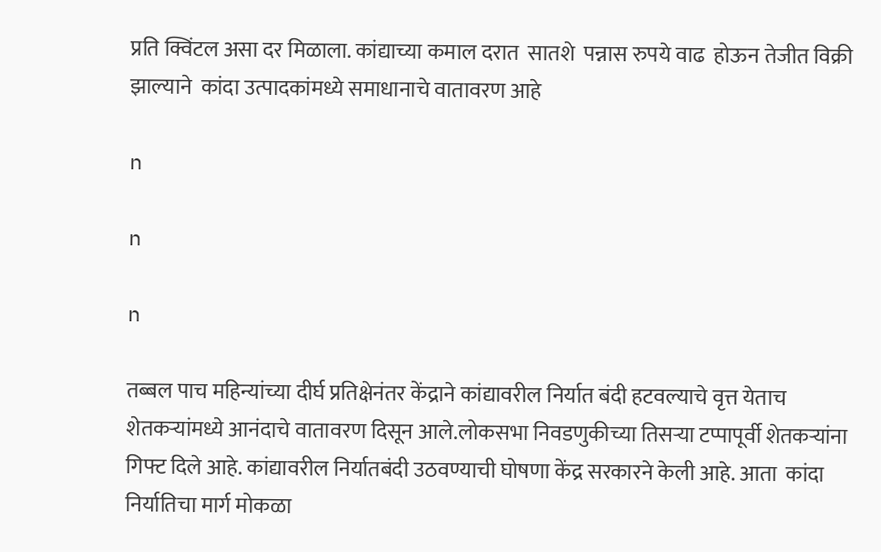प्रति क्विंटल असा दर मिळाला. कांद्याच्या कमाल दरात  सातशे  पन्नास रुपये वाढ  होऊन तेजीत विक्री झाल्याने  कांदा उत्पादकांमध्ये समाधानाचे वातावरण आहे

n

n

n

तब्बल पाच महिन्यांच्या दीर्घ प्रतिक्षेनंतर केंद्राने कांद्यावरील निर्यात बंदी हटवल्याचे वृत्त येताच शेतकऱ्यांमध्ये आनंदाचे वातावरण दिसून आले.लोकसभा निवडणुकीच्या तिसऱ्या टप्पापूर्वी शेतकऱ्यांना गिफ्ट दिले आहे. कांद्यावरील निर्यातबंदी उठवण्याची घोषणा केंद्र सरकारने केली आहे. आता  कांदा निर्यातिचा मार्ग मोकळा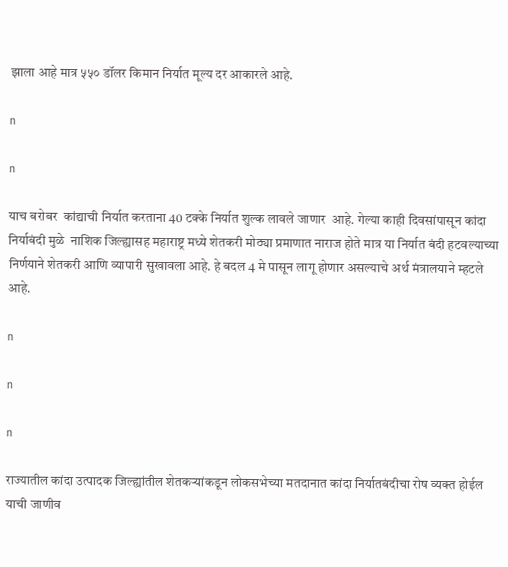झाला आहे मात्र ५५० डॉलर किमान निर्यात मूल्य दर आकारले आहे.

n

n

याच बरोबर  कांद्याची निर्यात करताना 40 टक्के निर्यात शुल्क लावले जाणार  आहे. गेल्या काही दिवसांपासून कांदा निर्याबंदी मुळे  नाशिक जिल्ह्यासह महाराष्ट्र मध्ये शेतकरी मोठ्या प्रमाणात नाराज होते मात्र या निर्यात बंदी हटवल्याच्या निर्णयाने शेतकरी आणि व्यापारी सुखावला आहे. हे बदल 4 मे पासून लागू होणार असल्याचे अर्थ मंत्रालयाने म्हटले आहे.

n

n

n

राज्यातील कांदा उत्पादक जिल्ह्यांतील शेतकऱ्यांकडून लोकसभेच्या मतदानात कांदा निर्यातबंदीचा रोष व्यक्त होईल याची जाणीव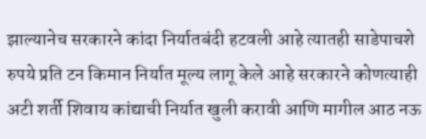झाल्यानेच सरकारने कांदा निर्यातबंदी हटवली आहे त्यातही साडेपाचशे रुपये प्रति टन किमान निर्यात मूल्य लागू केले आहे सरकारने कोणत्याही अटी शर्ती शिवाय कांद्याची निर्यात खुली करावी आणि मागील आठ नऊ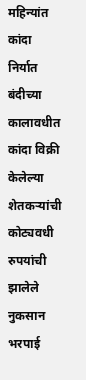महिन्यांत कांदा निर्यात बंदीच्या कालावधीत कांदा विक्री केलेल्या शेतकऱ्यांची कोट्यवधी रुपयांची झालेले नुकसान भरपाई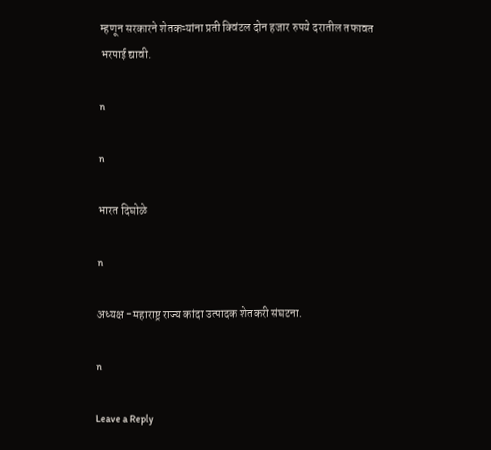म्हणून सरकारने शेतकऱ्यांना प्रती क्विंटल दोन हजार रुपये दरातील तफावत भरपाई द्यावी.

n

n

भारत दिघोळे

n

अध्यक्ष -महाराष्ट्र राज्य कांदा उत्पादक शेतकरी संघटना.

n

Leave a Reply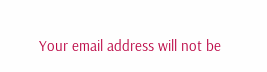Your email address will not be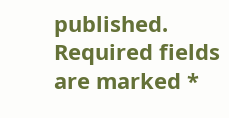published. Required fields are marked *